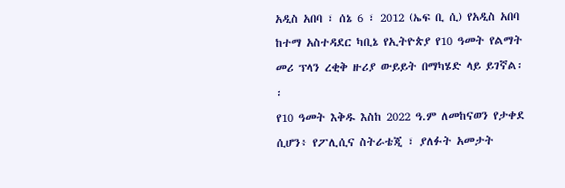አዲስ አበባ ፣ ሰኔ 6 ፣ 2012 (ኤፍ ቢ ሲ) የአዲስ አበባ ከተማ አስተዳደር ካቢኔ የኢትዮጵያ የ10 ዓመት የልማት መሪ ፕላን ረቂቅ ዙሪያ ውይይት በማካሄድ ላይ ይገኛል፡፡
የ10 ዓመት እቅዱ እስከ 2022 ዓ.ም ለመከናወን የታቀደ ሲሆን፥ የፖሊሲና ስትራቴጂ ፣ ያለፉት አመታት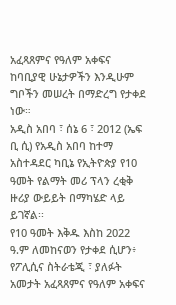አፈጻጸምና የዓለም አቀፍና ከባቢያዊ ሁኔታዎችን እንዲሁም ግቦችን መሠረት በማድረግ የታቀደ ነው።
አዲስ አበባ ፣ ሰኔ 6 ፣ 2012 (ኤፍ ቢ ሲ) የአዲስ አበባ ከተማ አስተዳደር ካቢኔ የኢትዮጵያ የ10 ዓመት የልማት መሪ ፕላን ረቂቅ ዙሪያ ውይይት በማካሄድ ላይ ይገኛል፡፡
የ10 ዓመት እቅዱ እስከ 2022 ዓ.ም ለመከናወን የታቀደ ሲሆን፥ የፖሊሲና ስትራቴጂ ፣ ያለፉት አመታት አፈጻጸምና የዓለም አቀፍና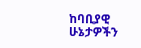ከባቢያዊ ሁኔታዎችን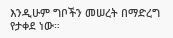እንዲሁም ግቦችን መሠረት በማድረግ የታቀደ ነው።